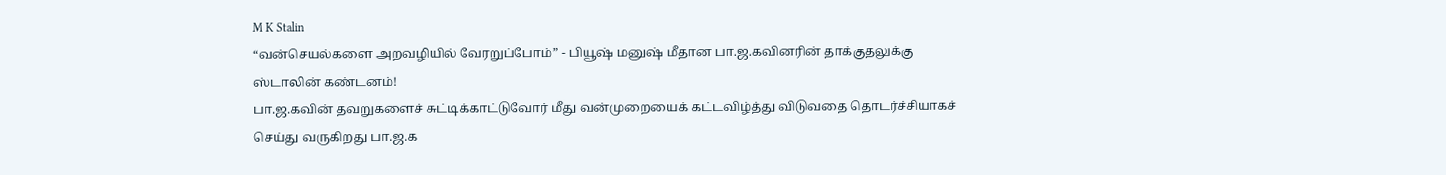M K Stalin
“வன்செயல்களை அறவழியில் வேரறுப்போம்” - பியூஷ் மனுஷ் மீதான பா.ஜ.கவினரின் தாக்குதலுக்கு ஸ்டாலின் கண்டனம்!
பா.ஜ.கவின் தவறுகளைச் சுட்டிக்காட்டுவோர் மீது வன்முறையைக் கட்டவிழ்த்து விடுவதை தொடர்ச்சியாகச் செய்து வருகிறது பா.ஜ.க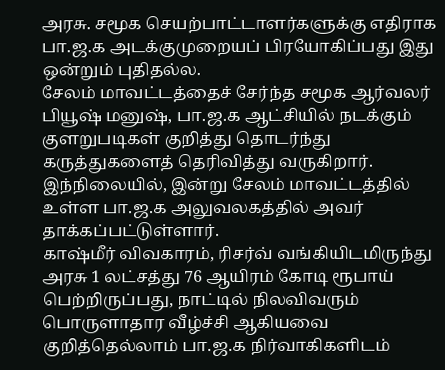அரசு. சமூக செயற்பாட்டாளர்களுக்கு எதிராக பா.ஜ.க அடக்குமுறையப் பிரயோகிப்பது இது ஒன்றும் புதிதல்ல.
சேலம் மாவட்டத்தைச் சேர்ந்த சமூக ஆர்வலர் பியூஷ் மனுஷ், பா.ஜ.க ஆட்சியில் நடக்கும் குளறுபடிகள் குறித்து தொடர்ந்து கருத்துகளைத் தெரிவித்து வருகிறார். இந்நிலையில், இன்று சேலம் மாவட்டத்தில் உள்ள பா.ஜ.க அலுவலகத்தில் அவர் தாக்கப்பட்டுள்ளார்.
காஷ்மீர் விவகாரம், ரிசர்வ் வங்கியிடமிருந்து அரசு 1 லட்சத்து 76 ஆயிரம் கோடி ரூபாய் பெற்றிருப்பது, நாட்டில் நிலவிவரும் பொருளாதார வீழ்ச்சி ஆகியவை குறித்தெல்லாம் பா.ஜ.க நிர்வாகிகளிடம்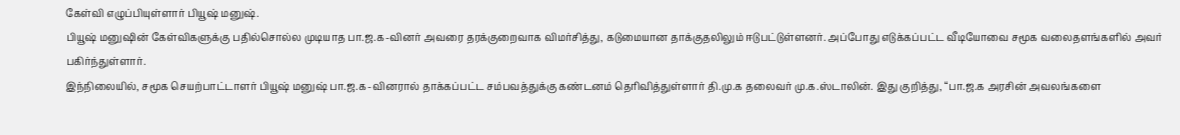கேள்வி எழுப்பியுள்ளார் பியூஷ் மனுஷ்.
பியூஷ் மனுஷின் கேள்விகளுக்கு பதில்சொல்ல முடியாத பா.ஜ.க-வினர் அவரை தரக்குறைவாக விமர்சித்து, கடுமையான தாக்குதலிலும் ஈடுபட்டுள்ளனர். அப்போது எடுக்கப்பட்ட வீடியோவை சமூக வலைதளங்களில் அவர் பகிர்ந்துள்ளார்.
இந்நிலையில், சமூக செயற்பாட்டாளர் பியூஷ் மனுஷ் பா.ஜ.க-வினரால் தாக்கப்பட்ட சம்பவத்துக்கு கண்டனம் தெரிவித்துள்ளார் தி.மு.க தலைவர் மு.க.ஸ்டாலின். இது குறித்து, “பா.ஜ.க அரசின் அவலங்களை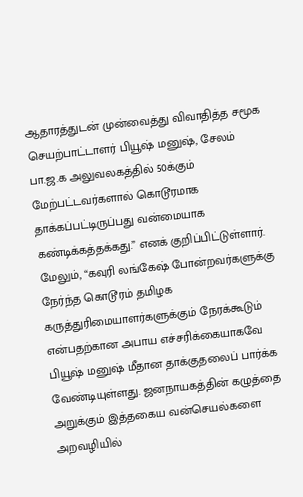ஆதாரத்துடன் முன்வைத்து விவாதித்த சமூக செயற்பாட்டாளர் பியூஷ் மனுஷ், சேலம் பா.ஜ.க அலுவலகத்தில் 50க்கும் மேற்பட்டவர்களால் கொடூரமாக தாக்கப்பட்டிருப்பது வன்மையாக கண்டிக்கத்தக்கது.” எனக் குறிப்பிட்டுள்ளார்.
மேலும், “கவுரி லங்கேஷ் போன்றவர்களுக்கு நேர்ந்த கொடூரம் தமிழக கருத்துரிமையாளர்களுக்கும் நேரக்கூடும் என்பதற்கான அபாய எச்சரிக்கையாகவே பியூஷ் மனுஷ் மீதான தாக்குதலைப் பார்க்க வேண்டியுள்ளது. ஜனநாயகத்தின் கழுத்தை அறுக்கும் இத்தகைய வன்செயல்களை அறவழியில்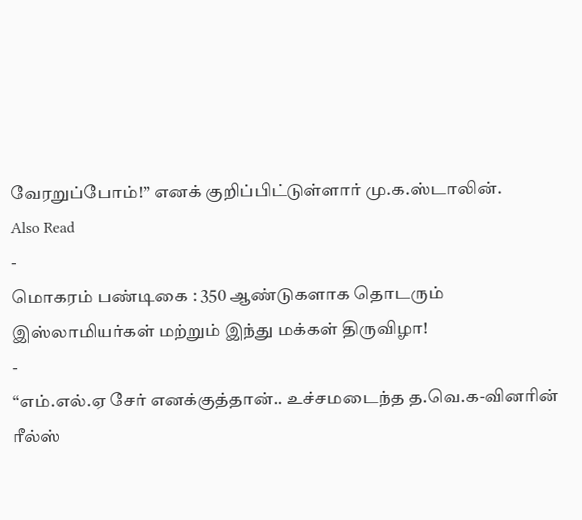வேரறுப்போம்!” எனக் குறிப்பிட்டுள்ளார் மு.க.ஸ்டாலின்.
Also Read
-
மொகரம் பண்டிகை : 350 ஆண்டுகளாக தொடரும் இஸ்லாமியர்கள் மற்றும் இந்து மக்கள் திருவிழா!
-
“எம்.எல்.ஏ சேர் எனக்குத்தான்.. உச்சமடைந்த த.வெ.க-வினரின் ரீல்ஸ்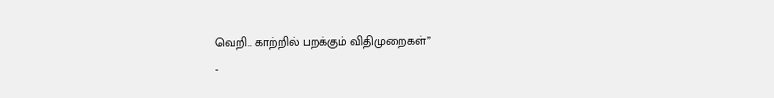வெறி.. காற்றில் பறக்கும் விதிமுறைகள்”
-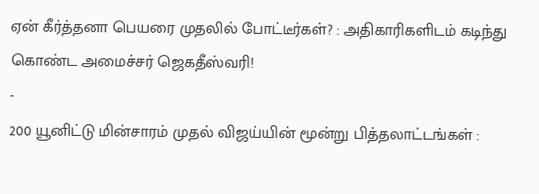ஏன் கீர்த்தனா பெயரை முதலில் போட்டீர்கள்? : அதிகாரிகளிடம் கடிந்து கொண்ட அமைச்சர் ஜெகதீஸ்வரி!
-
200 யூனிட்டு மின்சாரம் முதல் விஜய்யின் மூன்று பித்தலாட்டங்கள் :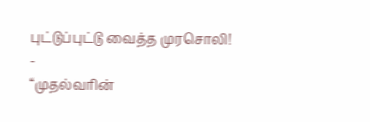புட்டுப்புட்டு வைத்த முரசொலி!
-
“முதல்வரின்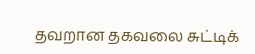தவறான தகவலை சுட்டிக்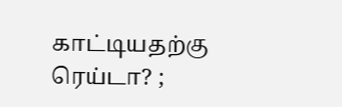காட்டியதற்கு ரெய்டா? ;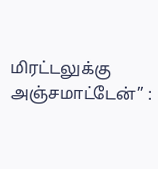மிரட்டலுக்கு அஞ்சமாட்டேன்” :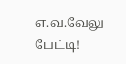எ.வ.வேலு பேட்டி!